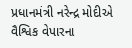પ્રધાનમંત્રી નરેન્દ્ર મોદીએ વૈશ્વિક વેપારના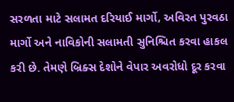સરળતા માટે સલામત દરિયાઈ માર્ગો, અવિરત પુરવઠા માર્ગો અને નાવિકોની સલામતી સુનિશ્ચિત કરવા હાકલ કરી છે. તેમણે બ્રિક્સ દેશોને વેપાર અવરોધો દૂર કરવા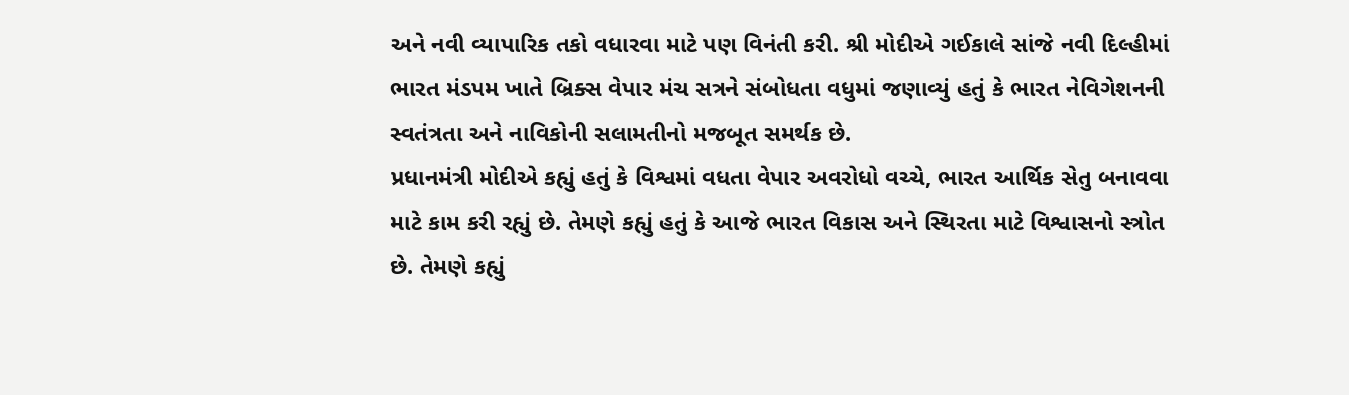અને નવી વ્યાપારિક તકો વધારવા માટે પણ વિનંતી કરી. શ્રી મોદીએ ગઈકાલે સાંજે નવી દિલ્હીમાં ભારત મંડપમ ખાતે બ્રિક્સ વેપાર મંચ સત્રને સંબોધતા વધુમાં જણાવ્યું હતું કે ભારત નેવિગેશનની સ્વતંત્રતા અને નાવિકોની સલામતીનો મજબૂત સમર્થક છે.
પ્રધાનમંત્રી મોદીએ કહ્યું હતું કે વિશ્વમાં વધતા વેપાર અવરોધો વચ્ચે, ભારત આર્થિક સેતુ બનાવવા માટે કામ કરી રહ્યું છે. તેમણે કહ્યું હતું કે આજે ભારત વિકાસ અને સ્થિરતા માટે વિશ્વાસનો સ્ત્રોત છે. તેમણે કહ્યું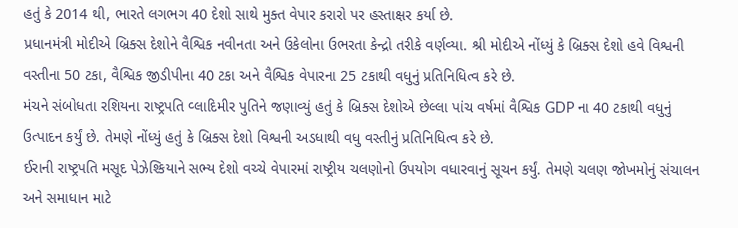હતું કે 2014 થી, ભારતે લગભગ 40 દેશો સાથે મુક્ત વેપાર કરારો પર હસ્તાક્ષર કર્યા છે.
પ્રધાનમંત્રી મોદીએ બ્રિક્સ દેશોને વૈશ્વિક નવીનતા અને ઉકેલોના ઉભરતા કેન્દ્રો તરીકે વર્ણવ્યા. શ્રી મોદીએ નોંધ્યું કે બ્રિક્સ દેશો હવે વિશ્વની વસ્તીના 50 ટકા, વૈશ્વિક જીડીપીના 40 ટકા અને વૈશ્વિક વેપારના 25 ટકાથી વધુનું પ્રતિનિધિત્વ કરે છે.
મંચને સંબોધતા રશિયના રાષ્ટ્રપતિ વ્લાદિમીર પુતિને જણાવ્યું હતું કે બ્રિક્સ દેશોએ છેલ્લા પાંચ વર્ષમાં વૈશ્વિક GDP ના 40 ટકાથી વધુનું ઉત્પાદન કર્યું છે. તેમણે નોંધ્યું હતું કે બ્રિક્સ દેશો વિશ્વની અડધાથી વધુ વસ્તીનું પ્રતિનિધિત્વ કરે છે.
ઈરાની રાષ્ટ્રપતિ મસૂદ પેઝેશ્કિયાને સભ્ય દેશો વચ્ચે વેપારમાં રાષ્ટ્રીય ચલણોનો ઉપયોગ વધારવાનું સૂચન કર્યું. તેમણે ચલણ જોખમોનું સંચાલન અને સમાધાન માટે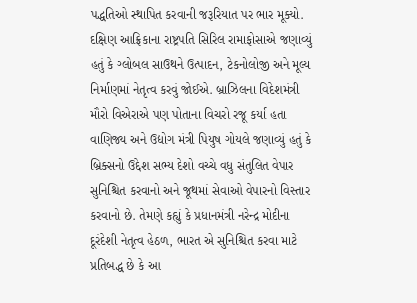પદ્ધતિઓ સ્થાપિત કરવાની જરૂરિયાત પર ભાર મૂક્યો.
દક્ષિણ આફ્રિકાના રાષ્ટ્રપતિ સિરિલ રામાફોસાએ જણાવ્યું હતું કે ગ્લોબલ સાઉથને ઉત્પાદન, ટેકનોલોજી અને મૂલ્ય નિર્માણમાં નેતૃત્વ કરવું જોઈએ. બ્રાઝિલના વિદેશમંત્રી મૌરો વિએરાએ પણ પોતાના વિચરો રજૂ કર્યા હતા
વાણિજ્ય અને ઉદ્યોગ મંત્રી પિયુષ ગોયલે જણાવ્યું હતું કે બ્રિક્સનો ઉદ્દેશ સભ્ય દેશો વચ્ચે વધુ સંતુલિત વેપાર સુનિશ્ચિત કરવાનો અને જૂથમાં સેવાઓ વેપારનો વિસ્તાર કરવાનો છે. તેમણે કહ્યું કે પ્રધાનમંત્રી નરેન્દ્ર મોદીના દૂરંદેશી નેતૃત્વ હેઠળ, ભારત એ સુનિશ્ચિત કરવા માટે પ્રતિબદ્ધ છે કે આ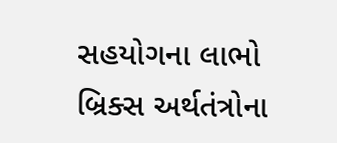સહયોગના લાભો બ્રિક્સ અર્થતંત્રોના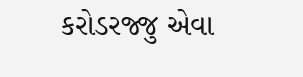કરોડરજ્જુ એવા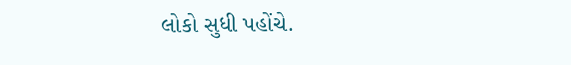લોકો સુધી પહોંચે.